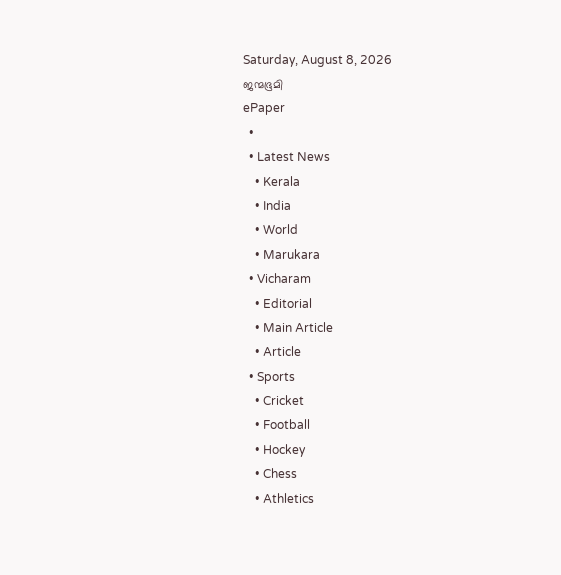Saturday, August 8, 2026
ജന്മഭൂമി
ePaper
  •
  • Latest News
    • Kerala
    • India
    • World
    • Marukara
  • Vicharam
    • Editorial
    • Main Article
    • Article
  • Sports
    • Cricket
    • Football
    • Hockey
    • Chess
    • Athletics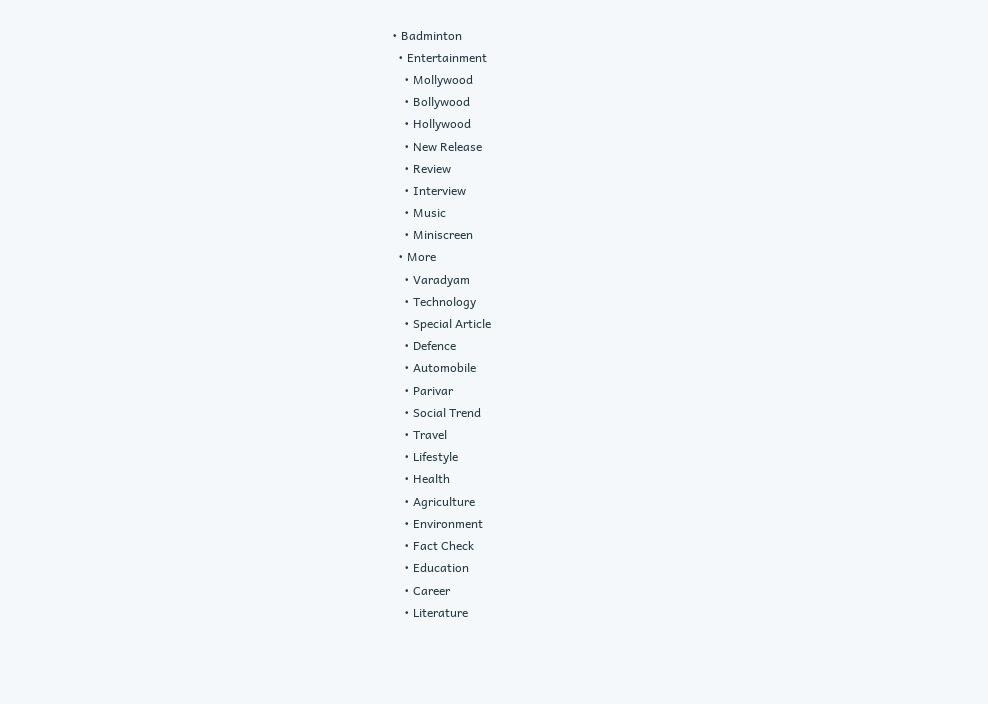• Badminton
  • Entertainment
    • Mollywood
    • Bollywood
    • Hollywood
    • New Release
    • Review
    • Interview
    • Music
    • Miniscreen
  • More
    • Varadyam
    • Technology
    • Special Article
    • Defence
    • Automobile
    • Parivar
    • Social Trend
    • Travel
    • Lifestyle
    • Health
    • Agriculture
    • Environment
    • Fact Check
    • Education
    • Career
    • Literature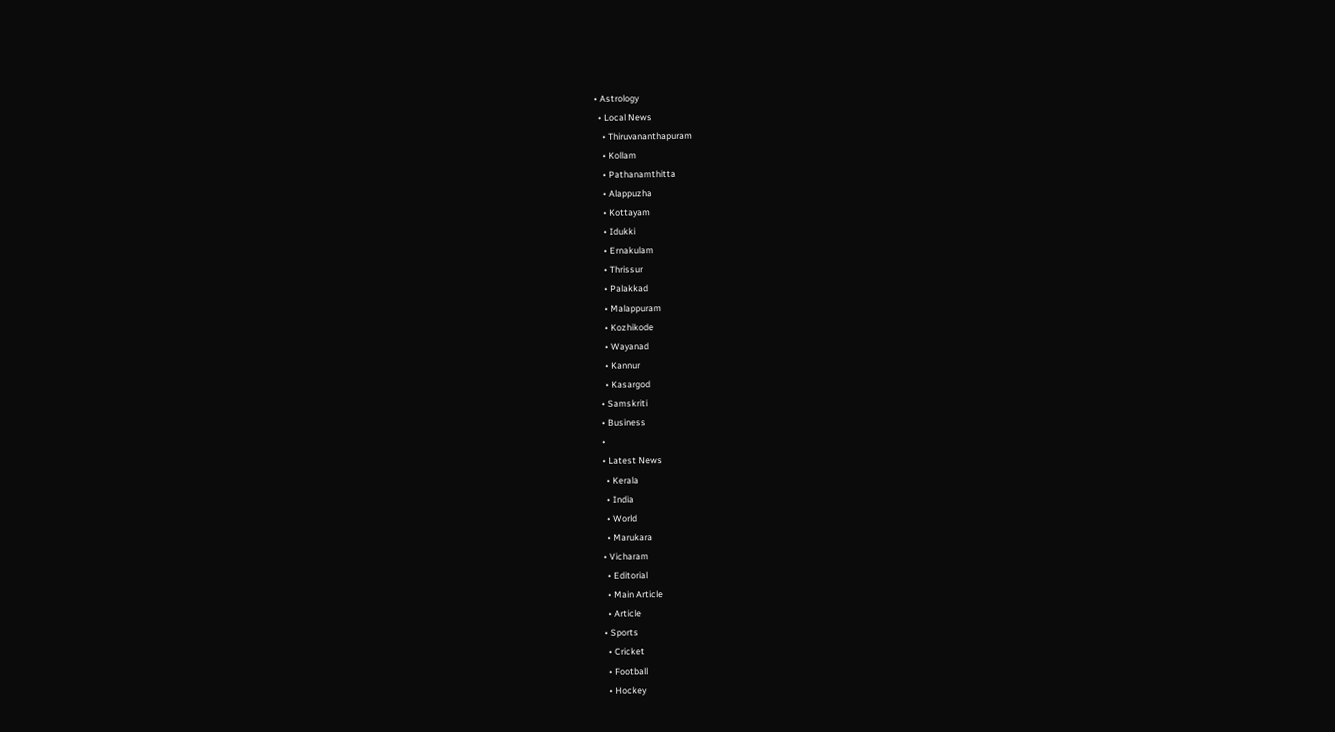• Astrology
  • Local News
    • Thiruvananthapuram
    • Kollam
    • Pathanamthitta
    • Alappuzha
    • Kottayam
    • Idukki
    • Ernakulam
    • Thrissur
    • Palakkad
    • Malappuram
    • Kozhikode
    • Wayanad
    • Kannur
    • Kasargod
  • Samskriti
  • Business
  •
  • Latest News
    • Kerala
    • India
    • World
    • Marukara
  • Vicharam
    • Editorial
    • Main Article
    • Article
  • Sports
    • Cricket
    • Football
    • Hockey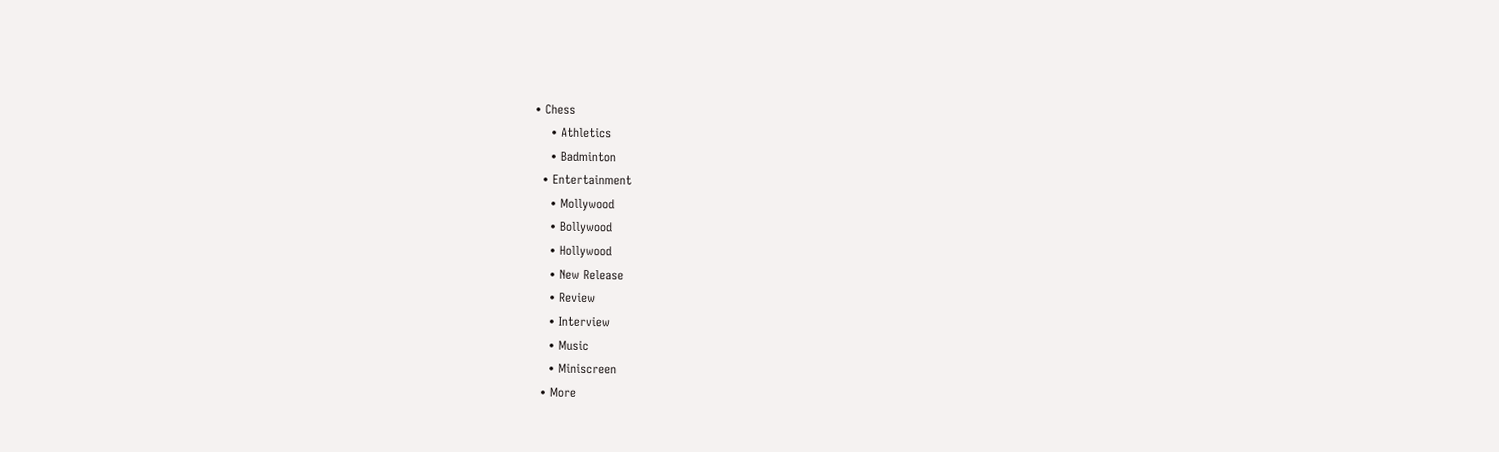• Chess
    • Athletics
    • Badminton
  • Entertainment
    • Mollywood
    • Bollywood
    • Hollywood
    • New Release
    • Review
    • Interview
    • Music
    • Miniscreen
  • More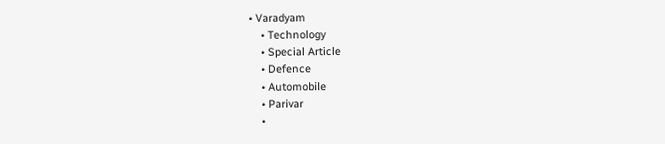• Varadyam
    • Technology
    • Special Article
    • Defence
    • Automobile
    • Parivar
    •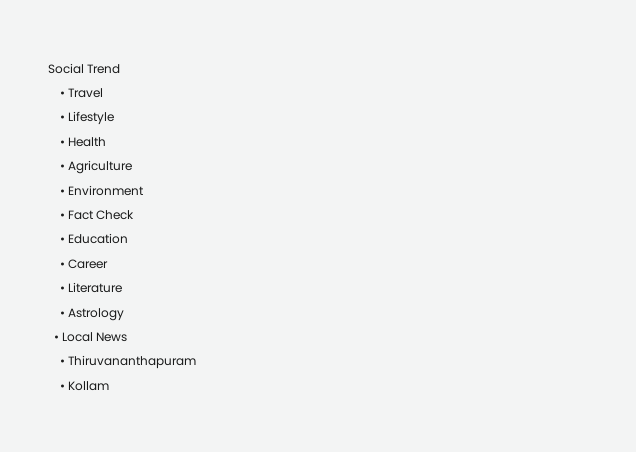Social Trend
    • Travel
    • Lifestyle
    • Health
    • Agriculture
    • Environment
    • Fact Check
    • Education
    • Career
    • Literature
    • Astrology
  • Local News
    • Thiruvananthapuram
    • Kollam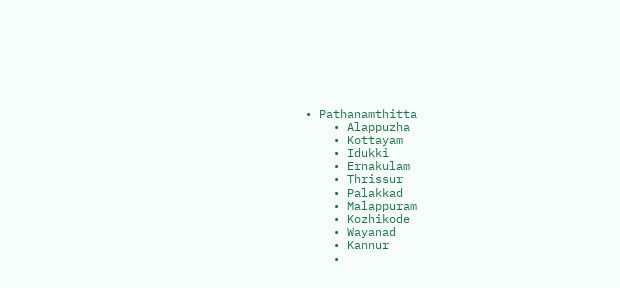• Pathanamthitta
    • Alappuzha
    • Kottayam
    • Idukki
    • Ernakulam
    • Thrissur
    • Palakkad
    • Malappuram
    • Kozhikode
    • Wayanad
    • Kannur
    •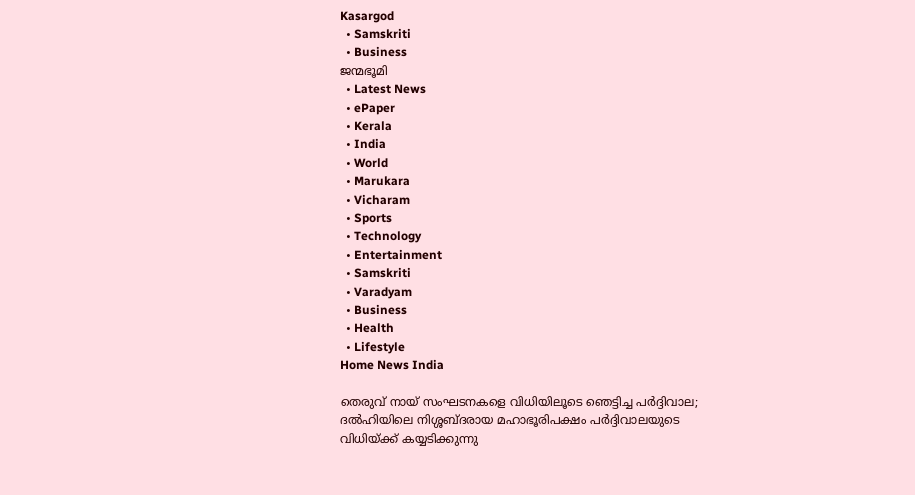Kasargod
  • Samskriti
  • Business
ജന്മഭൂമി
  • Latest News
  • ePaper
  • Kerala
  • India
  • World
  • Marukara
  • Vicharam
  • Sports
  • Technology
  • Entertainment
  • Samskriti
  • Varadyam
  • Business
  • Health
  • Lifestyle
Home News India

തെരുവ് നായ് സംഘടനകളെ വിധിയിലൂടെ ഞെട്ടിച്ച പര്‍ദ്ദിവാല; ദല്‍ഹിയിലെ നിശ്ശബ്ദരായ മഹാഭൂരിപക്ഷം പര്‍ദ്ദിവാലയുടെ വിധിയ്‌ക്ക് കയ്യടിക്കുന്നു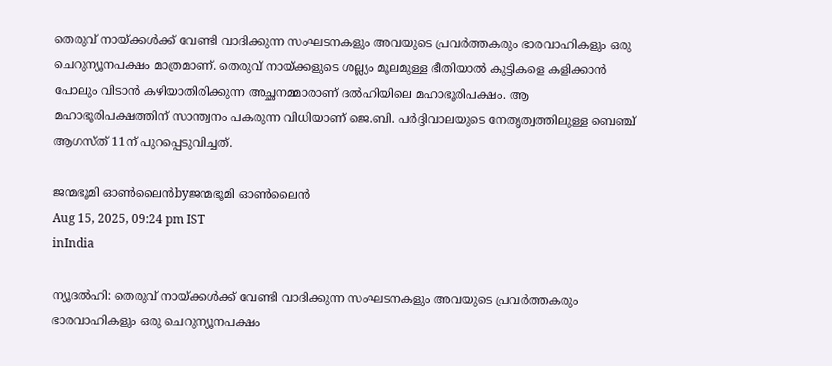തെരുവ് നായ്‌ക്കള്‍ക്ക് വേണ്ടി വാദിക്കുന്ന സംഘടനകളും അവയുടെ പ്രവര്‍ത്തകരും ഭാരവാഹികളും ഒരു ചെറുന്യൂനപക്ഷം മാത്രമാണ്. തെരുവ് നായ്‌ക്കളുടെ ശല്ല്യം മൂലമുള്ള ഭീതിയാല്‍ കുട്ടികളെ കളിക്കാന്‍ പോലും വിടാന്‍ കഴിയാതിരിക്കുന്ന അച്ഛനമ്മാരാണ് ദല്‍ഹിയിലെ മഹാഭൂരിപക്ഷം. ആ മഹാഭൂരിപക്ഷത്തിന് സാന്ത്വനം പകരുന്ന വിധിയാണ് ജെ.ബി. പര്‍ദ്ദിവാലയുടെ നേതൃത്വത്തിലുള്ള ബെഞ്ച് ആഗസ്ത് 11ന് പുറപ്പെടുവിച്ചത്.

ജന്മഭൂമി ഓണ്‍ലൈന്‍byജന്മഭൂമി ഓണ്‍ലൈന്‍
Aug 15, 2025, 09:24 pm IST
inIndia

ന്യൂദല്‍ഹി: തെരുവ് നായ്‌ക്കള്‍ക്ക് വേണ്ടി വാദിക്കുന്ന സംഘടനകളും അവയുടെ പ്രവര്‍ത്തകരും ഭാരവാഹികളും ഒരു ചെറുന്യൂനപക്ഷം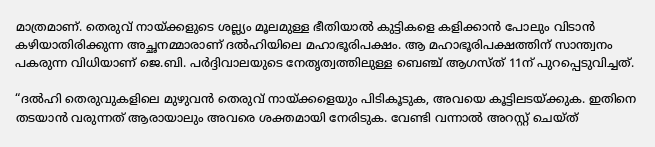മാത്രമാണ്. തെരുവ് നായ്‌ക്കളുടെ ശല്ല്യം മൂലമുള്ള ഭീതിയാല്‍ കുട്ടികളെ കളിക്കാന്‍ പോലും വിടാന്‍ കഴിയാതിരിക്കുന്ന അച്ഛനമ്മാരാണ് ദല്‍ഹിയിലെ മഹാഭൂരിപക്ഷം. ആ മഹാഭൂരിപക്ഷത്തിന് സാന്ത്വനം പകരുന്ന വിധിയാണ് ജെ.ബി. പര്‍ദ്ദിവാലയുടെ നേതൃത്വത്തിലുള്ള ബെഞ്ച് ആഗസ്ത് 11ന് പുറപ്പെടുവിച്ചത്.

“ദല്‍ഹി തെരുവുകളിലെ മുഴുവന്‍ തെരുവ് നായ്‌ക്കളെയും പിടികൂടുക, അവയെ കൂട്ടിലടയ്‌ക്കുക. ഇതിനെ തടയാന്‍ വരുന്നത് ആരായാലും അവരെ ശക്തമായി നേരിടുക. വേണ്ടി വന്നാല്‍ അറസ്റ്റ് ചെയ്ത്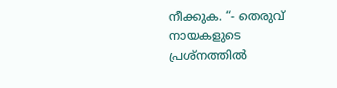നീക്കുക. “- തെരുവ് നായകളുടെ പ്രശ്നത്തില്‍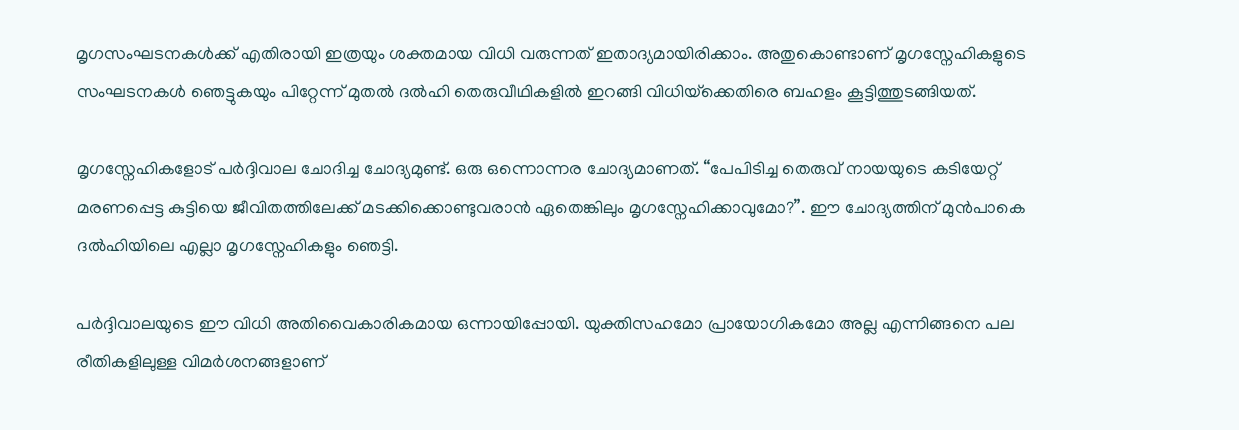മൃഗസംഘടനകള്‍ക്ക് എതിരായി ഇത്രയും ശക്തമായ വിധി വരുന്നത് ഇതാദ്യമായിരിക്കാം. അതുകൊണ്ടാണ് മൃഗസ്നേഹികളുടെ സംഘടനകള്‍ ഞെട്ടുകയും പിറ്റേന്ന് മുതല്‍ ദല്‍ഹി തെരുവീഥികളില്‍ ഇറങ്ങി വിധിയ്‌ക്കെതിരെ ബഹളം കൂട്ടിത്തുടങ്ങിയത്.

മൃഗസ്നേഹികളോട് പര്‍ദ്ദിവാല ചോദിച്ച ചോദ്യമുണ്ട്. ഒരു ഒന്നൊന്നര ചോദ്യമാണത്. “പേപിടിച്ച തെരുവ് നായയുടെ കടിയേറ്റ് മരണപ്പെട്ട കുട്ടിയെ ജീവിതത്തിലേക്ക് മടക്കിക്കൊണ്ടുവരാന്‍ ഏതെങ്കിലും മൃഗസ്നേഹിക്കാവുമോ?”. ഈ ചോദ്യത്തിന് മുന്‍പാകെ ദല്‍ഹിയിലെ എല്ലാ മൃഗസ്നേഹികളും ഞെട്ടി.

പര്‍ദ്ദിവാലയുടെ ഈ വിധി അതിവൈകാരികമായ ഒന്നായിപ്പോയി. യുക്തിസഹമോ പ്രായോഗികമോ അല്ല എന്നിങ്ങനെ പല രീതികളിലുള്ള വിമര്‍ശനങ്ങളാണ്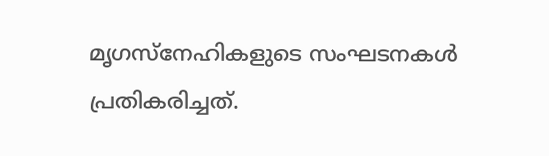മൃഗസ്നേഹികളുടെ സംഘടനകള്‍ പ്രതികരിച്ചത്.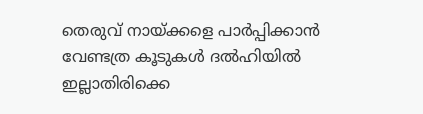തെരുവ് നായ്‌ക്കളെ പാര്‍പ്പിക്കാന്‍ വേണ്ടത്ര കൂടുകള്‍ ദല്‍ഹിയില്‍ ഇല്ലാതിരിക്കെ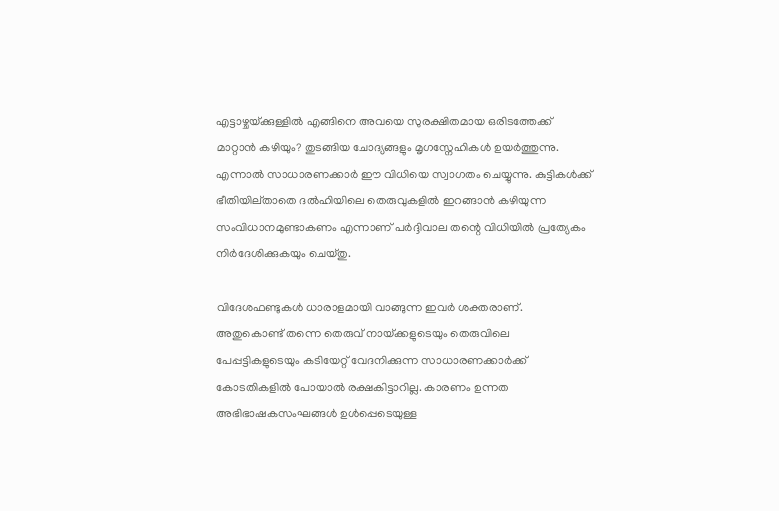എട്ടാഴ്ചയ്‌ക്കുള്ളില്‍ എങ്ങിനെ അവയെ സുരക്ഷിതമായ ഒരിടത്തേക്ക് മാറ്റാന്‍ കഴിയും? തുടങ്ങിയ ചോദ്യങ്ങളും മൃഗസ്നേഹികള്‍ ഉയര്‍ത്തുന്നു. എന്നാല്‍ സാധാരണക്കാര്‍ ഈ വിധിയെ സ്വാഗതം ചെയ്യുന്നു. കുട്ടികള്‍ക്ക് ഭീതിയില്താതെ ദല്‍ഹിയിലെ തെരുവുകളില്‍ ഇറങ്ങാന്‍ കഴിയുന്ന സംവിധാനമുണ്ടാകണം എന്നാണ് പര്‍ദ്ദിവാല തന്റെ വിധിയില്‍ പ്രത്യേകം നിര്‍ദേശിക്കുകയും ചെയ്തു.

വിദേശഫണ്ടുകള്‍ ധാരാളമായി വാങ്ങുന്ന ഇവര്‍ ശക്തരാണ്. അതുകൊണ്ട് തന്നെ തെരുവ് നായ്‌ക്കളുടെയും തെരുവിലെ പേപ്പട്ടികളുടെയും കടിയേറ്റ് വേദനിക്കുന്ന സാധാരണക്കാര്‍ക്ക് കോടതികളില്‍ പോയാല്‍ രക്ഷകിട്ടാറില്ല. കാരണം ഉന്നത അഭിഭാഷകസംഘങ്ങള്‍ ഉള്‍പ്പെടെയുള്ള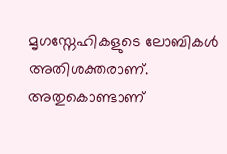മൃഗസ്നേഹികളുടെ ലോബികള്‍ അതിശക്തരാണ്. അതുകൊണ്ടാണ്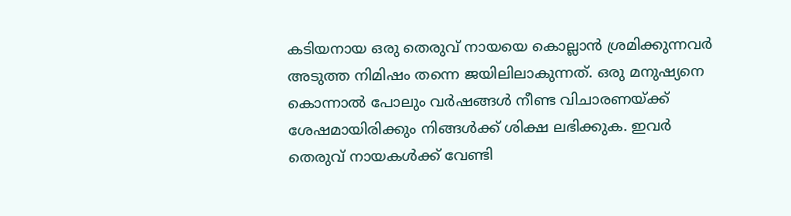കടിയനായ ഒരു തെരുവ് നായയെ കൊല്ലാന്‍ ശ്രമിക്കുന്നവര്‍ അടുത്ത നിമിഷം തന്നെ ജയിലിലാകുന്നത്. ഒരു മനുഷ്യനെ കൊന്നാല്‍ പോലും വര്‍ഷങ്ങള്‍ നീണ്ട വിചാരണയ്‌ക്ക് ശേഷമായിരിക്കും നിങ്ങള്‍ക്ക് ശിക്ഷ ലഭിക്കുക. ഇവര്‍ തെരുവ് നായകള്‍ക്ക് വേണ്ടി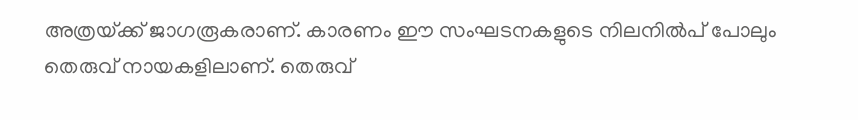അത്രയ്‌ക്ക് ജാഗരൂകരാണ്. കാരണം ഈ സംഘടനകളുടെ നിലനില്‍പ് പോലും തെരുവ് നായകളിലാണ്. തെരുവ്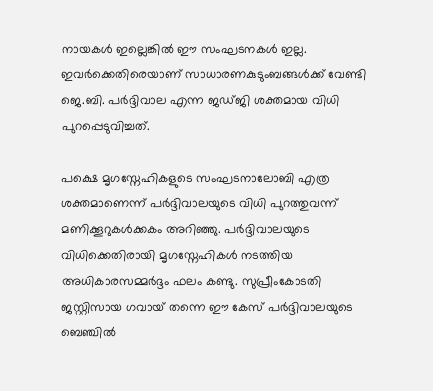നായകള്‍ ഇല്ലെങ്കില്‍ ഈ സംഘടനകള്‍ ഇല്ല. ഇവര്‍ക്കെതിരെയാണ് സാധാരണകുടുംബങ്ങള്‍ക്ക് വേണ്ടി ജെ.ബി. പര്‍ദ്ദിവാല എന്ന ജഡ്ജി ശക്തമായ വിധി പുറപ്പെടുവിച്ചത്.

പക്ഷെ മൃഗസ്നേഹികളുടെ സംഘടനാലോബി എത്ര ശക്തമാണെന്ന് പര്‍ദ്ദിവാലയുടെ വിധി പുറത്തുവന്ന് മണിക്കൂറുകള്‍ക്കകം അറിഞ്ഞു. പര്‍ദ്ദിവാലയുടെ വിധിക്കെതിരായി മൃഗസ്നേഹികള്‍ നടത്തിയ അധികാരസമ്മര്‍ദ്ദം ഫലം കണ്ടു. സുപ്രീംകോടതി ജസ്റ്റിസായ ഗവായ് തന്നെ ഈ കേസ് പര്‍ദ്ദിവാലയുടെ ബെഞ്ചില്‍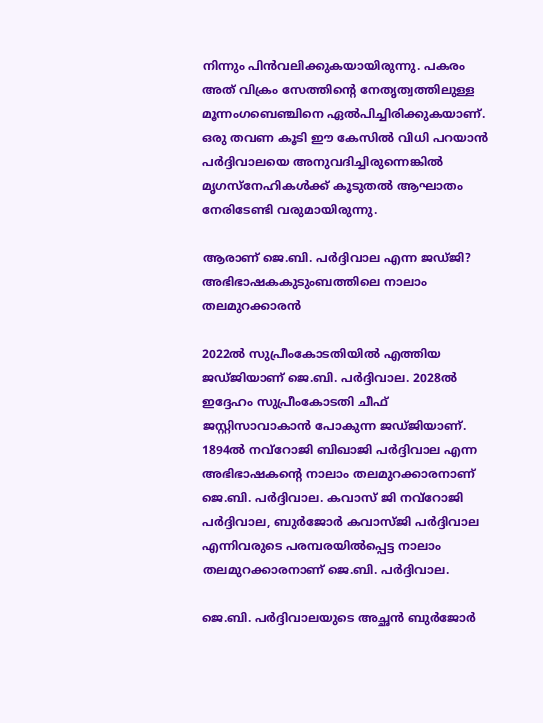നിന്നും പിന്‍വലിക്കുകയായിരുന്നു. പകരം അത് വിക്രം സേത്തിന്റെ നേതൃത്വത്തിലുള്ള മൂന്നംഗബെഞ്ചിനെ ഏല്‍പിച്ചിരിക്കുകയാണ്. ഒരു തവണ കൂടി ഈ കേസില്‍ വിധി പറയാന്‍ പര്‍ദ്ദിവാലയെ അനുവദിച്ചിരുന്നെങ്കില്‍ മൃഗസ്നേഹികള്‍ക്ക് കൂടുതല്‍ ആഘാതം നേരിടേണ്ടി വരുമായിരുന്നു.

ആരാണ് ജെ.ബി. പര്‍ദ്ദിവാല എന്ന ജഡ്ജി? അഭിഭാഷകകുടുംബത്തിലെ നാലാം തലമുറക്കാരന്‍

2022ല്‍ സുപ്രീംകോടതിയില്‍ എത്തിയ ജഡ്ജിയാണ് ജെ.ബി. പര്‍ദ്ദിവാല. 2028ല്‍ ഇദ്ദേഹം സുപ്രീംകോടതി ചീഫ് ജസ്റ്റിസാവാകാന്‍ പോകുന്ന ജഡ്ജിയാണ്. 1894ല്‍ നവ്റോജി ബിഖാജി പര്‍ദ്ദിവാല എന്ന അഭിഭാഷകന്റെ നാലാം തലമുറക്കാരനാണ് ജെ.ബി. പര്‍ദ്ദിവാല. കവാസ് ജി നവ്റോജി പര്‍ദ്ദിവാല, ബുര്‍ജോര്‍ കവാസ്ജി പര്‍ദ്ദിവാല എന്നിവരുടെ പരമ്പരയില്‍പ്പെട്ട നാലാം തലമുറക്കാരനാണ് ജെ.ബി. പര്‍ദ്ദിവാല.

ജെ.ബി. പര്‍ദ്ദിവാലയുടെ അച്ഛന്‍ ബുര്‍ജോര്‍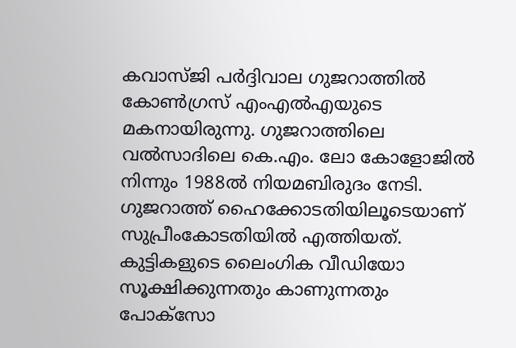കവാസ്ജി പര്‍ദ്ദിവാല ഗുജറാത്തില്‍ കോണ്‍ഗ്രസ് എംഎല്‍എയുടെ മകനായിരുന്നു. ഗുജറാത്തിലെ വല്‍സാദിലെ കെ.എം. ലോ കോളോജില്‍ നിന്നും 1988ല്‍ നിയമബിരുദം നേടി. ഗുജറാത്ത് ഹൈക്കോടതിയിലൂടെയാണ് സുപ്രീംകോടതിയില്‍ എത്തിയത്. കുട്ടികളുടെ ലൈംഗിക വീഡിയോ സൂക്ഷിക്കുന്നതും കാണുന്നതും പോക്സോ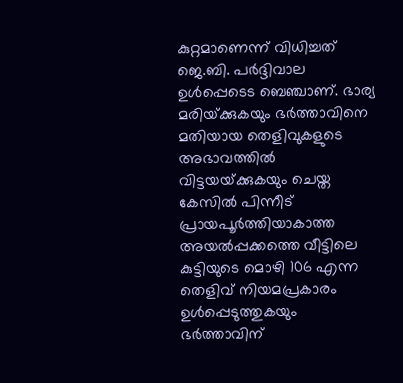കുറ്റമാണെന്ന് വിധിച്ചത് ജെ.ബി. പര്‍ദ്ദിവാല ഉള്‍പ്പെടെട ബെഞ്ചാണ്. ഭാര്യ മരിയ്‌ക്കുകയും ഭര്‍ത്താവിനെ മതിയായ തെളിവുകളുടെ അഭാവത്തില്‍ വിട്ടയയ്‌ക്കുകയും ചെയ്ത കേസില്‍ പിന്നീട് പ്രായപൂര്‍ത്തിയാകാത്ത അയല്‍പ്പക്കത്തെ വീട്ടിലെ കുട്ടിയുടെ മൊഴി 106 എന്ന തെളിവ് നിയമപ്രകാരം ഉള്‍പ്പെടുത്തുകയും ഭര്‍ത്താവിന്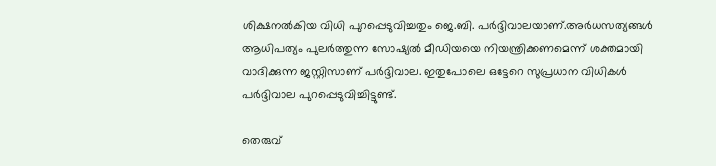ശിക്ഷനല്‍കിയ വിധി പുറപ്പെടുവിച്ചതും ജെ.ബി. പര്‍ദ്ദിവാലയാണ്.അര്‍ധസത്യങ്ങള്‍ ആധിപത്യം പുലര്‍ത്തുന്ന സോഷ്യല്‍ മീഡിയയെ നിയന്ത്രിക്കണമെന്ന് ശക്തമായി വാദിക്കുന്ന ജസ്റ്റിസാണ് പര്‍ദ്ദിവാല. ഇതുപോലെ ഒട്ടേറെ സുപ്രധാന വിധികള്‍ പര്‍ദ്ദിവാല പുറപ്പെടുവിച്ചിട്ടുണ്ട്.

തെരുവ്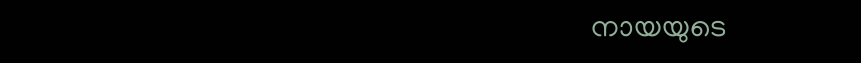നായയുടെ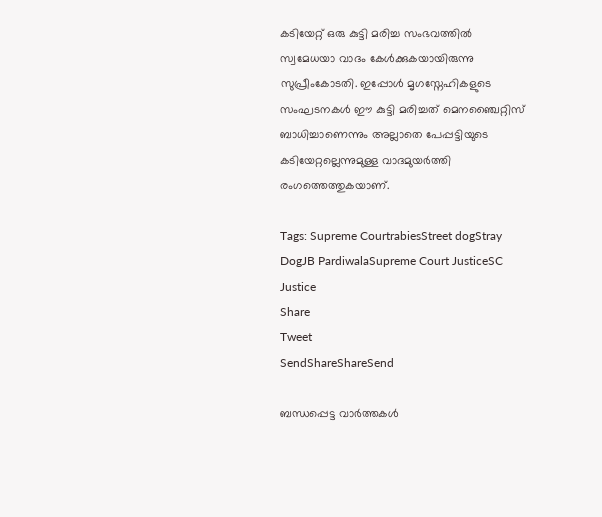കടിയേറ്റ് ഒരു കുട്ടി മരിച്ച സംഭവത്തില്‍ സ്വമേധയാ വാദം കേള്‍ക്കുകയായിരുന്നു സുപ്രീംകോടതി. ഇപ്പോള്‍ മൃഗസ്നേഹികളുടെ സംഘടനകള്‍ ഈ കുട്ടി മരിച്ചത് മെനഞ്ചൈറ്റിസ് ബാധിച്ചാണെന്നും അല്ലാതെ പേപ്പട്ടിയുടെ കടിയേറ്റല്ലെന്നുമുള്ള വാദമുയര്‍ത്തി രംഗത്തെത്തുകയാണ്.

Tags: Supreme CourtrabiesStreet dogStray DogJB PardiwalaSupreme Court JusticeSC Justice
Share
Tweet
SendShareShareSend

ബന്ധപ്പെട്ട വാര്‍ത്തകള്‍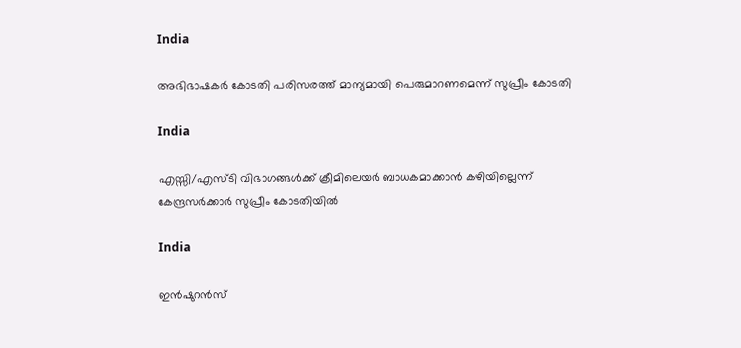India

അഭിഭാഷകര്‍ കോടതി പരിസരത്ത് മാന്യമായി പെരുമാറണമെന്ന് സുപ്രീം കോടതി

India

എസ്സി/എസ്ടി വിഭാഗങ്ങള്‍ക്ക് ക്രീമിലെയര്‍ ബാധകമാക്കാന്‍ കഴിയില്ലെന്ന് കേന്ദ്രസര്‍ക്കാര്‍ സുപ്രീം കോടതിയില്‍

India

ഇന്‍ഷുറന്‍സ്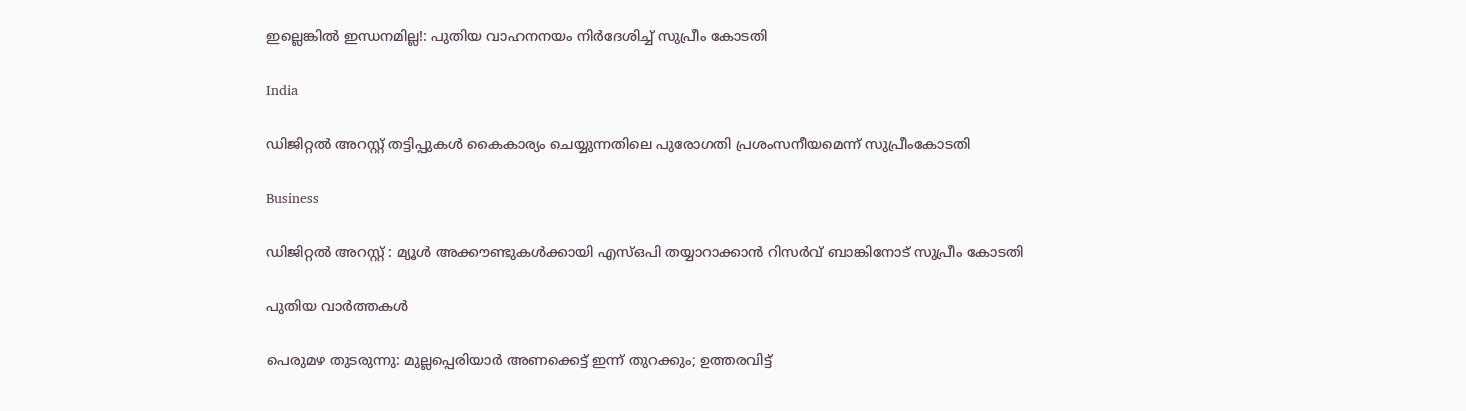ഇല്ലെങ്കില്‍ ഇന്ധനമില്ല!: പുതിയ വാഹനനയം നിര്‍ദേശിച്ച് സുപ്രീം കോടതി

India

ഡിജിറ്റല്‍ അറസ്റ്റ് തട്ടിപ്പുകള്‍ കൈകാര്യം ചെയ്യുന്നതിലെ പുരോഗതി പ്രശംസനീയമെന്ന് സുപ്രീംകോടതി

Business

ഡിജിറ്റല്‍ അറസ്റ്റ് : മ്യൂള്‍ അക്കൗണ്ടുകള്‍ക്കായി എസ്ഒപി തയ്യാറാക്കാന്‍ റിസര്‍വ് ബാങ്കിനോട് സുപ്രീം കോടതി

പുതിയ വാര്‍ത്തകള്‍

പെരുമഴ തുടരുന്നു: മുല്ലപ്പെരിയാർ അണക്കെട്ട് ഇന്ന് തുറക്കും; ഉത്തരവിട്ട്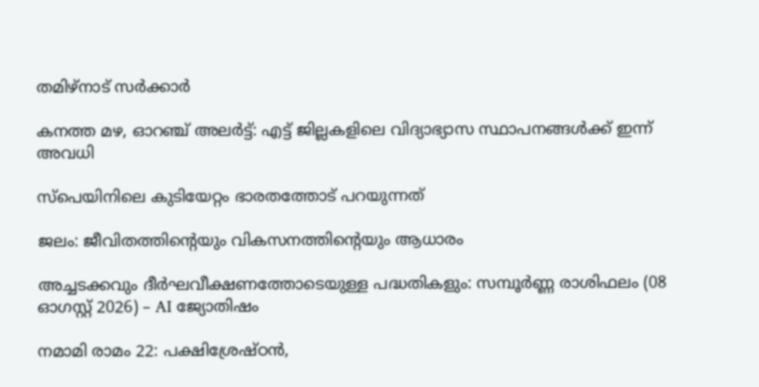തമിഴ്നാട് സർക്കാർ

കനത്ത മഴ, ഓറഞ്ച് അലർട്ട്: എട്ട് ജില്ലകളിലെ വിദ്യാഭ്യാസ സ്ഥാപനങ്ങൾക്ക് ഇന്ന് അവധി

സ്‌പെയിനിലെ കുടിയേറ്റം ഭാരതത്തോട് പറയുന്നത്

ജലം: ജീവിതത്തിന്റെയും വികസനത്തിന്റെയും ആധാരം

അച്ചടക്കവും ദീർഘവീക്ഷണത്തോടെയുള്ള പദ്ധതികളും: സമ്പൂർണ്ണ രാശിഫലം (08 ഓഗസ്റ്റ് 2026) – AI ജ്യോതിഷം

നമാമി രാമം 22: പക്ഷിശ്രേഷ്ഠന്‍,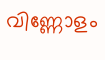വിണ്ണോളം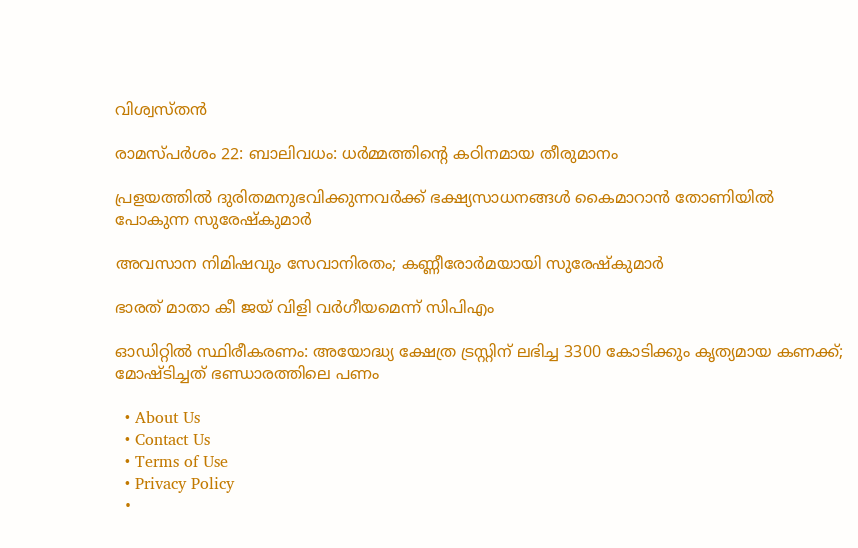വിശ്വസ്തന്‍

രാമസ്പര്‍ശം 22: ബാലിവധം: ധര്‍മ്മത്തിന്റെ കഠിനമായ തീരുമാനം

പ്രളയത്തില്‍ ദുരിതമനുഭവിക്കുന്നവര്‍ക്ക് ഭക്ഷ്യസാധനങ്ങള്‍ കൈമാറാന്‍ തോണിയില്‍ പോകുന്ന സുരേഷ്‌കുമാര്‍

അവസാന നിമിഷവും സേവാനിരതം; കണ്ണീരോര്‍മയായി സുരേഷ്‌കുമാര്‍

ഭാരത് മാതാ കീ ജയ് വിളി വര്‍ഗീയമെന്ന് സിപിഎം

ഓഡിറ്റില്‍ സ്ഥിരീകരണം: അയോദ്ധ്യ ക്ഷേത്ര ട്രസ്റ്റിന് ലഭിച്ച 3300 കോടിക്കും കൃത്യമായ കണക്ക്; മോഷ്ടിച്ചത് ഭണ്ഡാരത്തിലെ പണം

  • About Us
  • Contact Us
  • Terms of Use
  • Privacy Policy
  •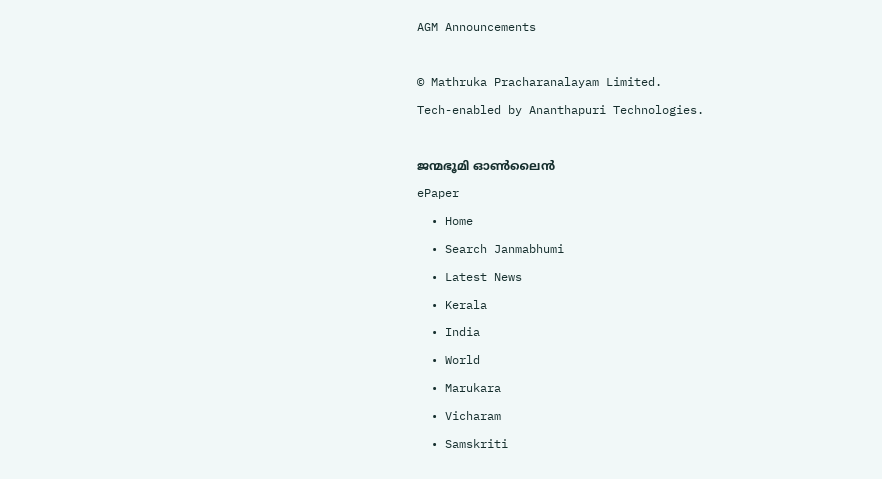AGM Announcements

© Mathruka Pracharanalayam Limited.
Tech-enabled by Ananthapuri Technologies.

ജന്മഭൂമി ഓണ്‍ലൈന്‍
ePaper
  • Home
  • Search Janmabhumi
  • Latest News
  • Kerala
  • India
  • World
  • Marukara
  • Vicharam
  • Samskriti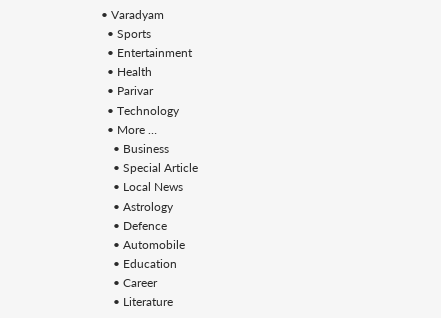• Varadyam
  • Sports
  • Entertainment
  • Health
  • Parivar
  • Technology
  • More …
    • Business
    • Special Article
    • Local News
    • Astrology
    • Defence
    • Automobile
    • Education
    • Career
    • Literature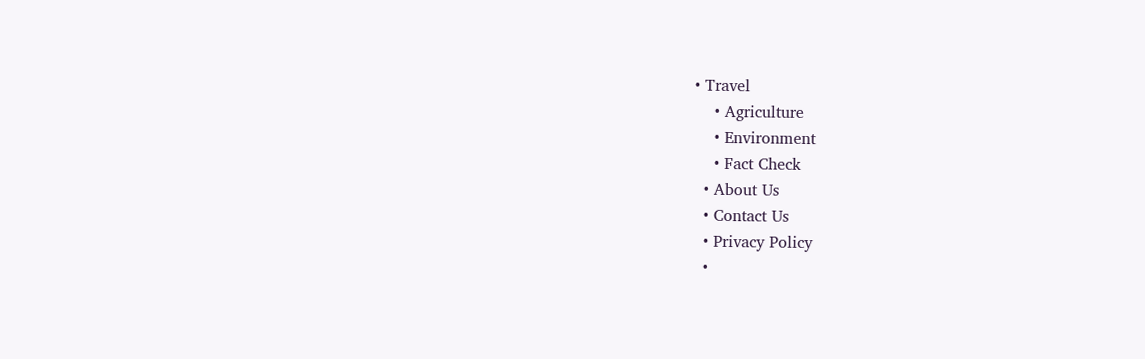• Travel
    • Agriculture
    • Environment
    • Fact Check
  • About Us
  • Contact Us
  • Privacy Policy
  •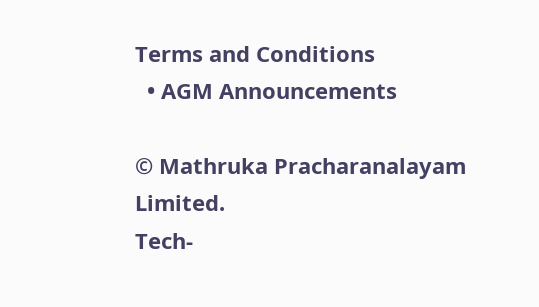Terms and Conditions
  • AGM Announcements

© Mathruka Pracharanalayam Limited.
Tech-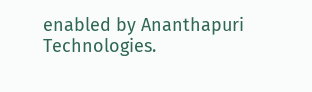enabled by Ananthapuri Technologies.